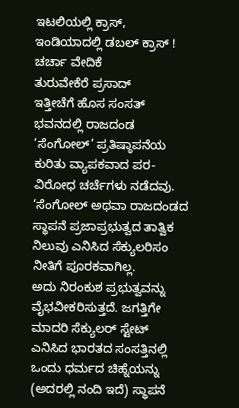ಇಟಲಿಯಲ್ಲಿ ಕ್ರಾಸ್, ಇಂಡಿಯಾದಲ್ಲಿ ಡಬಲ್ ಕ್ರಾಸ್ !
ಚರ್ಚಾ ವೇದಿಕೆ
ತುರುವೇಕೆರೆ ಪ್ರಸಾದ್
ಇತ್ತೀಚೆಗೆ ಹೊಸ ಸಂಸತ್ ಭವನದಲ್ಲಿ ರಾಜದಂಡ ‘ಸೆಂಗೋಲ್’ ಪ್ರತಿಷ್ಠಾಪನೆಯ ಕುರಿತು ವ್ಯಾಪಕವಾದ ಪರ-ವಿರೋಧ ಚರ್ಚೆಗಳು ನಡೆದವು. ‘ಸೆಂಗೋಲ್ ಅಥವಾ ರಾಜದಂಡದ ಸ್ಥಾಪನೆ ಪ್ರಜಾಪ್ರಭುತ್ವದ ತಾತ್ವಿಕ ನಿಲುವು ಎನಿಸಿದ ಸೆಕ್ಯುಲರಿಸಂ ನೀತಿಗೆ ಪೂರಕವಾಗಿಲ್ಲ.
ಅದು ನಿರಂಕುಶ ಪ್ರಭುತ್ವವನ್ನು ವೈಭವೀಕರಿಸುತ್ತದೆ. ಜಗತ್ತಿಗೇ ಮಾದರಿ ಸೆಕ್ಯುಲರ್ ಸ್ಟೇಟ್ ಎನಿಸಿದ ಭಾರತದ ಸಂಸತ್ತಿನಲ್ಲಿ ಒಂದು ಧರ್ಮದ ಚಿಹ್ನೆಯನ್ನು (ಅದರಲ್ಲಿ ನಂದಿ ಇದೆ) ಸ್ಥಾಪನೆ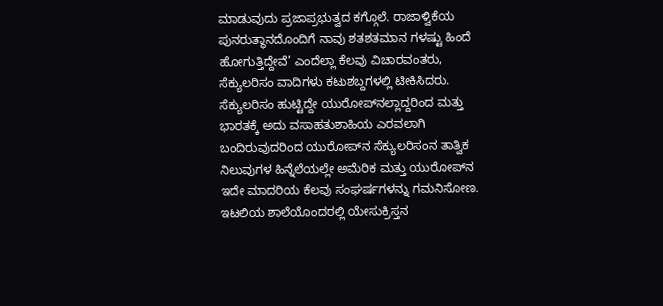ಮಾಡುವುದು ಪ್ರಜಾಪ್ರಭುತ್ವದ ಕಗ್ಗೊಲೆ. ರಾಜಾಳ್ವಿಕೆಯ ಪುನರುತ್ಥಾನದೊಂದಿಗೆ ನಾವು ಶತಶತಮಾನ ಗಳಷ್ಟು ಹಿಂದೆ ಹೋಗುತ್ತಿದ್ದೇವೆ’ ಎಂದೆಲ್ಲಾ ಕೆಲವು ವಿಚಾರವಂತರು, ಸೆಕ್ಯುಲರಿಸಂ ವಾದಿಗಳು ಕಟುಶಬ್ದಗಳಲ್ಲಿ ಟೀಕಿಸಿದರು.
ಸೆಕ್ಯುಲರಿಸಂ ಹುಟ್ಟಿದ್ದೇ ಯುರೋಪ್‌ನಲ್ಲಾದ್ದರಿಂದ ಮತ್ತು ಭಾರತಕ್ಕೆ ಅದು ವಸಾಹತುಶಾಹಿಯ ಎರವಲಾಗಿ ಬಂದಿರುವುದರಿಂದ ಯುರೋಪ್‌ನ ಸೆಕ್ಯುಲರಿಸಂನ ತಾತ್ವಿಕ ನಿಲುವುಗಳ ಹಿನ್ನೆಲೆಯಲ್ಲೇ ಅಮೆರಿಕ ಮತ್ತು ಯುರೋಪ್‌ನ ಇದೇ ಮಾದರಿಯ ಕೆಲವು ಸಂಘರ್ಷಗಳನ್ನು ಗಮನಿಸೋಣ. ಇಟಲಿಯ ಶಾಲೆಯೊಂದರಲ್ಲಿ ಯೇಸುಕ್ರಿಸ್ತನ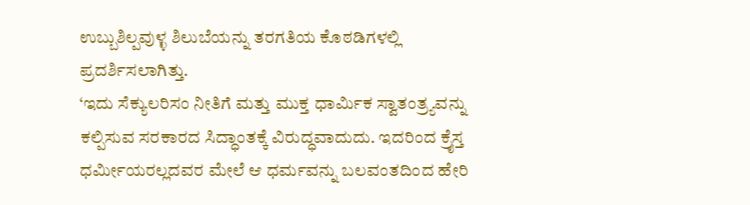ಉಬ್ಬುಶಿಲ್ಪವುಳ್ಳ ಶಿಲುಬೆಯನ್ನು ತರಗತಿಯ ಕೊಠಡಿಗಳಲ್ಲಿ ಪ್ರದರ್ಶಿಸಲಾಗಿತ್ತು.
‘ಇದು ಸೆಕ್ಯುಲರಿಸಂ ನೀತಿಗೆ ಮತ್ತು ಮುಕ್ತ ಧಾರ್ಮಿಕ ಸ್ವಾತಂತ್ರ್ಯವನ್ನು ಕಲ್ಪಿಸುವ ಸರಕಾರದ ಸಿದ್ಧಾಂತಕ್ಕೆ ವಿರುದ್ಧವಾದುದು. ಇದರಿಂದ ಕ್ರೈಸ್ತ ಧರ್ಮೀಯರಲ್ಲದವರ ಮೇಲೆ ಆ ಧರ್ಮವನ್ನು ಬಲವಂತದಿಂದ ಹೇರಿ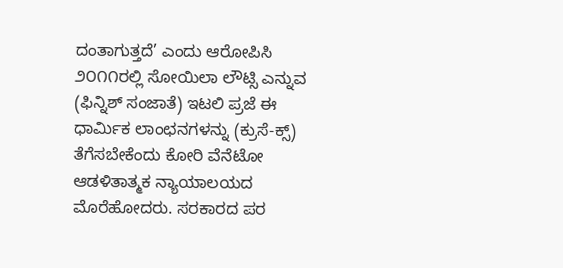ದಂತಾಗುತ್ತದೆ’ ಎಂದು ಆರೋಪಿಸಿ ೨೦೧೧ರಲ್ಲಿ ಸೋಯಿಲಾ ಲೌಟ್ಸಿ ಎನ್ನುವ (ಫಿನ್ನಿಶ್ ಸಂಜಾತೆ) ಇಟಲಿ ಪ್ರಜೆ ಈ ಧಾರ್ಮಿಕ ಲಾಂಛನಗಳನ್ನು (ಕ್ರುಸೆ-ಕ್ಸ್) ತೆಗೆಸಬೇಕೆಂದು ಕೋರಿ ವೆನೆಟೋ ಆಡಳಿತಾತ್ಮಕ ನ್ಯಾಯಾಲಯದ ಮೊರೆಹೋದರು. ಸರಕಾರದ ಪರ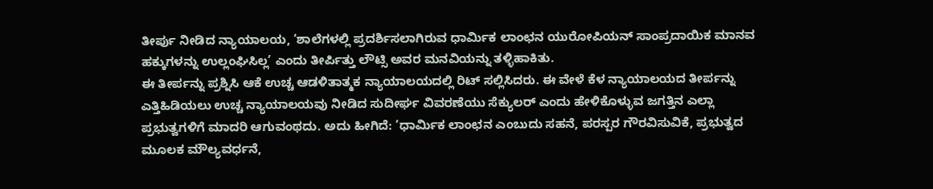ತೀರ್ಪು ನೀಡಿದ ನ್ಯಾಯಾಲಯ, ‘ಶಾಲೆಗಳಲ್ಲಿ ಪ್ರದರ್ಶಿಸಲಾಗಿರುವ ಧಾರ್ಮಿಕ ಲಾಂಛನ ಯುರೋಪಿಯನ್ ಸಾಂಪ್ರದಾಯಿಕ ಮಾನವ ಹಕ್ಕುಗಳನ್ನು ಉಲ್ಲಂಘಿಸಿಲ್ಲ’ ಎಂದು ತೀರ್ಪಿತ್ತು ಲೌಟ್ಸಿ ಅವರ ಮನವಿಯನ್ನು ತಳ್ಳಿಹಾಕಿತು.
ಈ ತೀರ್ಪನ್ನು ಪ್ರಶ್ನಿಸಿ ಆಕೆ ಉಚ್ಚ ಆಡಳಿತಾತ್ಮಕ ನ್ಯಾಯಾಲಯದಲ್ಲಿ ರಿಟ್ ಸಲ್ಲಿಸಿದರು. ಈ ವೇಳೆ ಕೆಳ ನ್ಯಾಯಾಲಯದ ತೀರ್ಪನ್ನು ಎತ್ತಿಹಿಡಿಯಲು ಉಚ್ಚ ನ್ಯಾಯಾಲಯವು ನೀಡಿದ ಸುದೀರ್ಘ ವಿವರಣೆಯು ಸೆಕ್ಯುಲರ್ ಎಂದು ಹೇಳಿಕೊಳ್ಳುವ ಜಗತ್ತಿನ ಎಲ್ಲಾ ಪ್ರಭುತ್ವಗಳಿಗೆ ಮಾದರಿ ಆಗುವಂಥದು. ಅದು ಹೀಗಿದೆ: ‘ಧಾರ್ಮಿಕ ಲಾಂಛನ ಎಂಬುದು ಸಹನೆ, ಪರಸ್ಪರ ಗೌರವಿಸುವಿಕೆ, ಪ್ರಭುತ್ವದ ಮೂಲಕ ಮೌಲ್ಯವರ್ಧನೆ,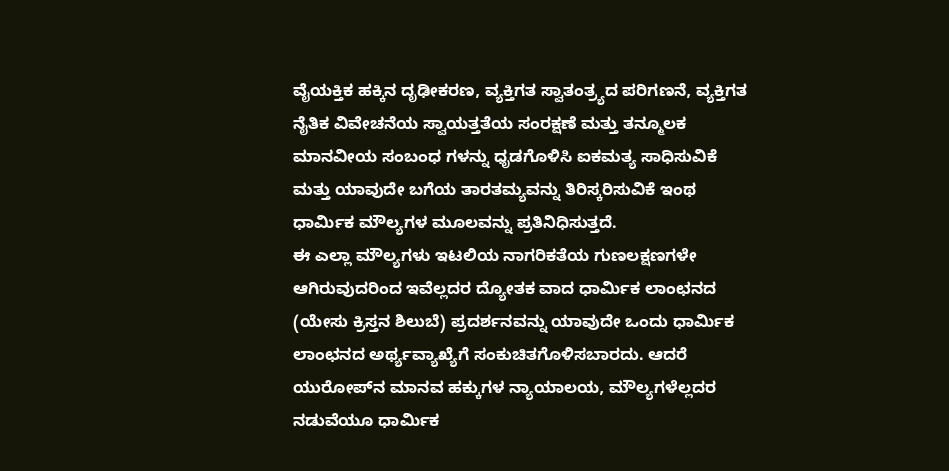ವೈಯಕ್ತಿಕ ಹಕ್ಕಿನ ದೃಢೀಕರಣ, ವ್ಯಕ್ತಿಗತ ಸ್ವಾತಂತ್ರ್ಯದ ಪರಿಗಣನೆ, ವ್ಯಕ್ತಿಗತ ನೈತಿಕ ವಿವೇಚನೆಯ ಸ್ವಾಯತ್ತತೆಯ ಸಂರಕ್ಷಣೆ ಮತ್ತು ತನ್ಮೂಲಕ ಮಾನವೀಯ ಸಂಬಂಧ ಗಳನ್ನು ಧೃಡಗೊಳಿಸಿ ಐಕಮತ್ಯ ಸಾಧಿಸುವಿಕೆ ಮತ್ತು ಯಾವುದೇ ಬಗೆಯ ತಾರತಮ್ಯವನ್ನು ತಿರಿಸ್ಕರಿಸುವಿಕೆ ಇಂಥ ಧಾರ್ಮಿಕ ಮೌಲ್ಯಗಳ ಮೂಲವನ್ನು ಪ್ರತಿನಿಧಿಸುತ್ತದೆ.
ಈ ಎಲ್ಲಾ ಮೌಲ್ಯಗಳು ಇಟಲಿಯ ನಾಗರಿಕತೆಯ ಗುಣಲಕ್ಷಣಗಳೇ ಆಗಿರುವುದರಿಂದ ಇವೆಲ್ಲದರ ದ್ಯೋತಕ ವಾದ ಧಾರ್ಮಿಕ ಲಾಂಛನದ (ಯೇಸು ಕ್ರಿಸ್ತನ ಶಿಲುಬೆ) ಪ್ರದರ್ಶನವನ್ನು ಯಾವುದೇ ಒಂದು ಧಾರ್ಮಿಕ ಲಾಂಛನದ ಅರ್ಥ್ಯವ್ಯಾಖ್ಯೆಗೆ ಸಂಕುಚಿತಗೊಳಿಸಬಾರದು. ಆದರೆ ಯುರೋಪ್‌ನ ಮಾನವ ಹಕ್ಕುಗಳ ನ್ಯಾಯಾಲಯ, ಮೌಲ್ಯಗಳೆಲ್ಲದರ ನಡುವೆಯೂ ಧಾರ್ಮಿಕ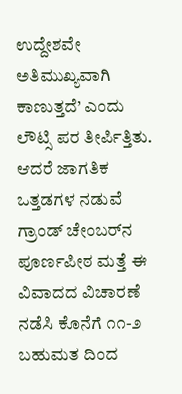ಉದ್ದೇಶವೇ ಅತಿಮುಖ್ಯವಾಗಿ ಕಾಣುತ್ತದೆ’ ಎಂದು ಲೌಟ್ಸಿ ಪರ ತೀರ್ಪಿತ್ತಿತು. ಆದರೆ ಜಾಗತಿಕ ಒತ್ತಡಗಳ ನಡುವೆ ಗ್ರಾಂಡ್ ಚೇಂಬರ್‌ನ ಪೂರ್ಣಪೀಠ ಮತ್ತೆ ಈ ವಿವಾದದ ವಿಚಾರಣೆ ನಡೆಸಿ ಕೊನೆಗೆ ೧೧-೨ ಬಹುಮತ ದಿಂದ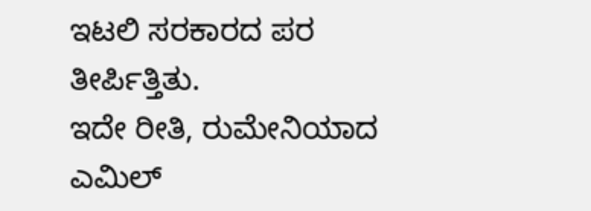ಇಟಲಿ ಸರಕಾರದ ಪರ ತೀರ್ಪಿತ್ತಿತು.
ಇದೇ ರೀತಿ, ರುಮೇನಿಯಾದ ಎಮಿಲ್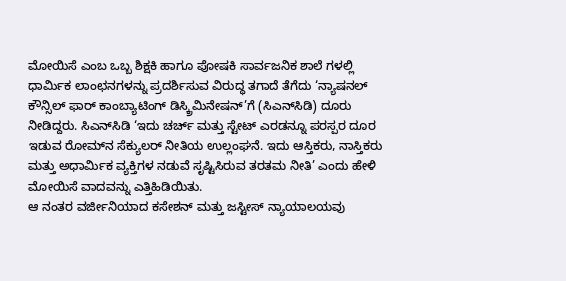ಮೋಯಿಸೆ ಎಂಬ ಒಬ್ಬ ಶಿಕ್ಷಕಿ ಹಾಗೂ ಪೋಷಕಿ ಸಾರ್ವಜನಿಕ ಶಾಲೆ ಗಳಲ್ಲಿ ಧಾರ್ಮಿಕ ಲಾಂಛನಗಳನ್ನು ಪ್ರದರ್ಶಿಸುವ ವಿರುದ್ಧ ತಗಾದೆ ತೆಗೆದು ‘ನ್ಯಾಷನಲ್ ಕೌನ್ಸಿಲ್ ಫಾರ್ ಕಾಂಬ್ಯಾಟಿಂಗ್ ಡಿಸ್ಕ್ರಿಮಿನೇಷನ್’ಗೆ (ಸಿಎನ್‌ಸಿಡಿ) ದೂರು ನೀಡಿದ್ದರು. ಸಿಎನ್‌ಸಿಡಿ ‘ಇದು ಚರ್ಚ್ ಮತ್ತು ಸ್ಟೇಟ್ ಎರಡನ್ನೂ ಪರಸ್ಪರ ದೂರ ಇಡುವ ರೋಮ್‌ನ ಸೆಕ್ಯುಲರ್ ನೀತಿಯ ಉಲ್ಲಂಘನೆ. ಇದು ಆಸ್ತಿಕರು, ನಾಸ್ತಿಕರು ಮತ್ತು ಅಧಾರ್ಮಿಕ ವ್ಯಕ್ತಿಗಳ ನಡುವೆ ಸೃಷ್ಟಿಸಿರುವ ತರತಮ ನೀತಿ’ ಎಂದು ಹೇಳಿ ಮೋಯಿಸೆ ವಾದವನ್ನು ಎತ್ತಿಹಿಡಿಯಿತು.
ಆ ನಂತರ ವರ್ಜೀನಿಯಾದ ಕಸೇಶನ್ ಮತ್ತು ಜಸ್ಟೀಸ್ ನ್ಯಾಯಾಲಯವು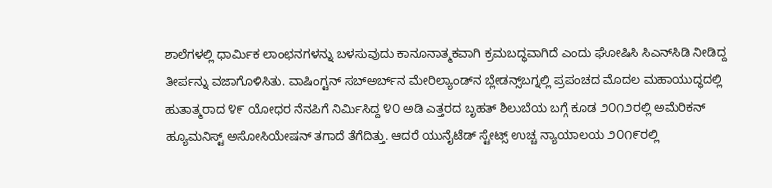ಶಾಲೆಗಳಲ್ಲಿ ಧಾರ್ಮಿಕ ಲಾಂಛನಗಳನ್ನು ಬಳಸುವುದು ಕಾನೂನಾತ್ಮಕವಾಗಿ ಕ್ರಮಬದ್ಧವಾಗಿದೆ ಎಂದು ಘೋಷಿಸಿ ಸಿಎನ್‌ಸಿಡಿ ನೀಡಿದ್ದ ತೀರ್ಪನ್ನು ವಜಾಗೊಳಿಸಿತು. ವಾಷಿಂಗ್ಟನ್ ಸಬ್‌ಅರ್ಬ್‌ನ ಮೇರಿಲ್ಯಾಂಡ್‌ನ ಬ್ಲೇಡನ್ಸ್‌ಬಗ್ನಲ್ಲಿ ಪ್ರಪಂಚದ ಮೊದಲ ಮಹಾಯುದ್ಧದಲ್ಲಿ ಹುತಾತ್ಮರಾದ ೪೯ ಯೋಧರ ನೆನಪಿಗೆ ನಿರ್ಮಿಸಿದ್ದ ೪೦ ಅಡಿ ಎತ್ತರದ ಬೃಹತ್ ಶಿಲುಬೆಯ ಬಗ್ಗೆ ಕೂಡ ೨೦೧೨ರಲ್ಲಿ ಅಮೆರಿಕನ್ ಹ್ಯೂಮನಿಸ್ಟ್ ಅಸೋಸಿಯೇಷನ್ ತಗಾದೆ ತೆಗೆದಿತ್ತು. ಆದರೆ ಯುನೈಟೆಡ್ ಸ್ಟೇಟ್ಸ್ ಉಚ್ಚ ನ್ಯಾಯಾಲಯ ೨೦೧೯ರಲ್ಲಿ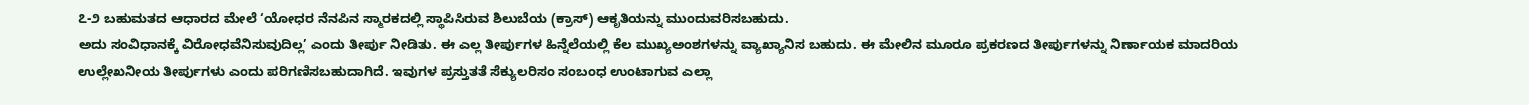೭-೨ ಬಹುಮತದ ಆಧಾರದ ಮೇಲೆ ‘ಯೋಧರ ನೆನಪಿನ ಸ್ಮಾರಕದಲ್ಲಿ ಸ್ಥಾಪಿಸಿರುವ ಶಿಲುಬೆಯ (ಕ್ರಾಸ್) ಆಕೃತಿಯನ್ನು ಮುಂದುವರಿಸಬಹುದು.
ಅದು ಸಂವಿಧಾನಕ್ಕೆ ವಿರೋಧವೆನಿಸುವುದಿಲ್ಲ’ ಎಂದು ತೀರ್ಪು ನೀಡಿತು. ಈ ಎಲ್ಲ ತೀರ್ಪುಗಳ ಹಿನ್ನೆಲೆಯಲ್ಲಿ ಕೆಲ ಮುಖ್ಯಅಂಶಗಳನ್ನು ವ್ಯಾಖ್ಯಾನಿಸ ಬಹುದು. ಈ ಮೇಲಿನ ಮೂರೂ ಪ್ರಕರಣದ ತೀರ್ಪುಗಳನ್ನು ನಿರ್ಣಾಯಕ ಮಾದರಿಯ ಉಲ್ಲೇಖನೀಯ ತೀರ್ಪುಗಳು ಎಂದು ಪರಿಗಣಿಸಬಹುದಾಗಿದೆ. ಇವುಗಳ ಪ್ರಸ್ತುತತೆ ಸೆಕ್ಯುಲರಿಸಂ ಸಂಬಂಧ ಉಂಟಾಗುವ ಎಲ್ಲಾ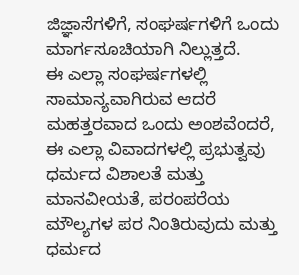ಜಿಜ್ಞಾಸೆಗಳಿಗೆ, ಸಂಘರ್ಷಗಳಿಗೆ ಒಂದು ಮಾರ್ಗಸೂಚಿಯಾಗಿ ನಿಲ್ಲುತ್ತದೆ.
ಈ ಎಲ್ಲಾ ಸಂಘರ್ಷಗಳಲ್ಲಿ ಸಾಮಾನ್ಯವಾಗಿರುವ ಆದರೆ ಮಹತ್ತರವಾದ ಒಂದು ಅಂಶವೆಂದರೆ, ಈ ಎಲ್ಲಾ ವಿವಾದಗಳಲ್ಲಿ ಪ್ರಭುತ್ವವು ಧರ್ಮದ ವಿಶಾಲತೆ ಮತ್ತು ಮಾನವೀಯತೆ, ಪರಂಪರೆಯ ಮೌಲ್ಯಗಳ ಪರ ನಿಂತಿರುವುದು ಮತ್ತು ಧರ್ಮದ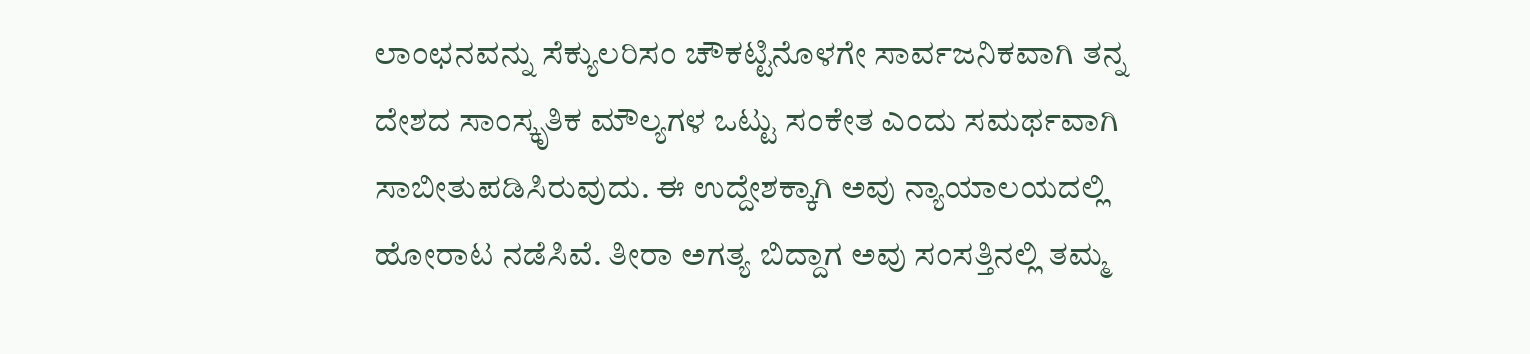ಲಾಂಛನವನ್ನು ಸೆಕ್ಯುಲರಿಸಂ ಚೌಕಟ್ಟಿನೊಳಗೇ ಸಾರ್ವಜನಿಕವಾಗಿ ತನ್ನ ದೇಶದ ಸಾಂಸ್ಕೃತಿಕ ಮೌಲ್ಯಗಳ ಒಟ್ಟು ಸಂಕೇತ ಎಂದು ಸಮರ್ಥವಾಗಿ ಸಾಬೀತುಪಡಿಸಿರುವುದು. ಈ ಉದ್ದೇಶಕ್ಕಾಗಿ ಅವು ನ್ಯಾಯಾಲಯದಲ್ಲಿ ಹೋರಾಟ ನಡೆಸಿವೆ. ತೀರಾ ಅಗತ್ಯ ಬಿದ್ದಾಗ ಅವು ಸಂಸತ್ತಿನಲ್ಲಿ ತಮ್ಮ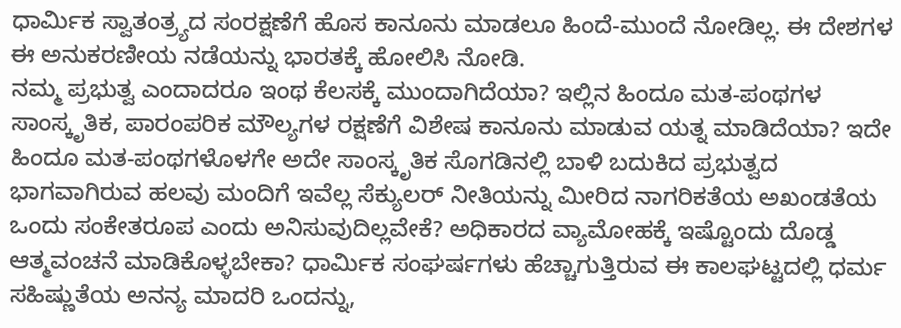ಧಾರ್ಮಿಕ ಸ್ವಾತಂತ್ರ್ಯದ ಸಂರಕ್ಷಣೆಗೆ ಹೊಸ ಕಾನೂನು ಮಾಡಲೂ ಹಿಂದೆ-ಮುಂದೆ ನೋಡಿಲ್ಲ. ಈ ದೇಶಗಳ ಈ ಅನುಕರಣೀಯ ನಡೆಯನ್ನು ಭಾರತಕ್ಕೆ ಹೋಲಿಸಿ ನೋಡಿ.
ನಮ್ಮ ಪ್ರಭುತ್ವ ಎಂದಾದರೂ ಇಂಥ ಕೆಲಸಕ್ಕೆ ಮುಂದಾಗಿದೆಯಾ? ಇಲ್ಲಿನ ಹಿಂದೂ ಮತ-ಪಂಥಗಳ ಸಾಂಸ್ಕೃತಿಕ, ಪಾರಂಪರಿಕ ಮೌಲ್ಯಗಳ ರಕ್ಷಣೆಗೆ ವಿಶೇಷ ಕಾನೂನು ಮಾಡುವ ಯತ್ನ ಮಾಡಿದೆಯಾ? ಇದೇ ಹಿಂದೂ ಮತ-ಪಂಥಗಳೊಳಗೇ ಅದೇ ಸಾಂಸ್ಕೃತಿಕ ಸೊಗಡಿನಲ್ಲಿ ಬಾಳಿ ಬದುಕಿದ ಪ್ರಭುತ್ವದ ಭಾಗವಾಗಿರುವ ಹಲವು ಮಂದಿಗೆ ಇವೆಲ್ಲ ಸೆಕ್ಯುಲರ್ ನೀತಿಯನ್ನು ಮೀರಿದ ನಾಗರಿಕತೆಯ ಅಖಂಡತೆಯ ಒಂದು ಸಂಕೇತರೂಪ ಎಂದು ಅನಿಸುವುದಿಲ್ಲವೇಕೆ? ಅಧಿಕಾರದ ವ್ಯಾಮೋಹಕ್ಕೆ ಇಷ್ಟೊಂದು ದೊಡ್ಡ ಆತ್ಮವಂಚನೆ ಮಾಡಿಕೊಳ್ಳಬೇಕಾ? ಧಾರ್ಮಿಕ ಸಂಘರ್ಷಗಳು ಹೆಚ್ಚಾಗುತ್ತಿರುವ ಈ ಕಾಲಘಟ್ಟದಲ್ಲಿ ಧರ್ಮ ಸಹಿಷ್ಣುತೆಯ ಅನನ್ಯ ಮಾದರಿ ಒಂದನ್ನು,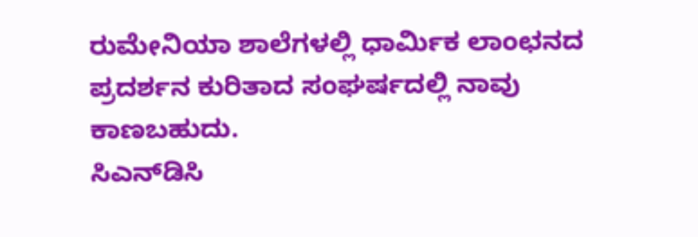ರುಮೇನಿಯಾ ಶಾಲೆಗಳಲ್ಲಿ ಧಾರ್ಮಿಕ ಲಾಂಛನದ ಪ್ರದರ್ಶನ ಕುರಿತಾದ ಸಂಘರ್ಷದಲ್ಲಿ ನಾವು ಕಾಣಬಹುದು.
ಸಿಎನ್‌ಡಿಸಿ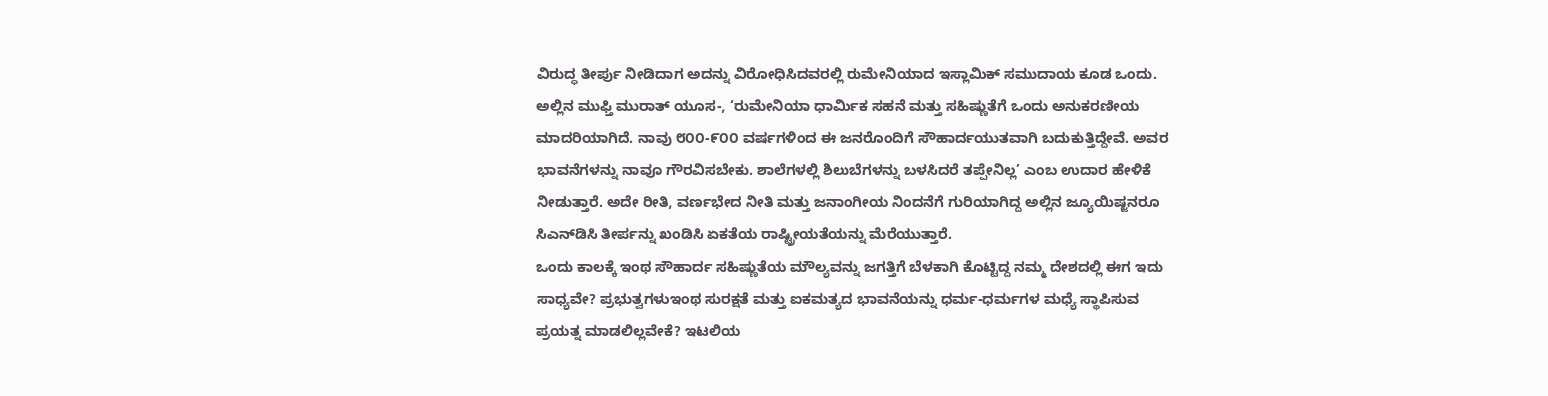ವಿರುದ್ಧ ತೀರ್ಪು ನೀಡಿದಾಗ ಅದನ್ನು ವಿರೋಧಿಸಿದವರಲ್ಲಿ ರುಮೇನಿಯಾದ ಇಸ್ಲಾಮಿಕ್ ಸಮುದಾಯ ಕೂಡ ಒಂದು. ಅಲ್ಲಿನ ಮುಫ್ತಿ ಮುರಾತ್ ಯೂಸ-, ‘ರುಮೇನಿಯಾ ಧಾರ್ಮಿಕ ಸಹನೆ ಮತ್ತು ಸಹಿಷ್ಣುತೆಗೆ ಒಂದು ಅನುಕರಣೀಯ ಮಾದರಿಯಾಗಿದೆ. ನಾವು ೮೦೦-೯೦೦ ವರ್ಷಗಳಿಂದ ಈ ಜನರೊಂದಿಗೆ ಸೌಹಾರ್ದಯುತವಾಗಿ ಬದುಕುತ್ತಿದ್ದೇವೆ. ಅವರ ಭಾವನೆಗಳನ್ನು ನಾವೂ ಗೌರವಿಸಬೇಕು. ಶಾಲೆಗಳಲ್ಲಿ ಶಿಲುಬೆಗಳನ್ನು ಬಳಸಿದರೆ ತಪ್ಪೇನಿಲ್ಲ’ ಎಂಬ ಉದಾರ ಹೇಳಿಕೆ ನೀಡುತ್ತಾರೆ. ಅದೇ ರೀತಿ, ವರ್ಣಭೇದ ನೀತಿ ಮತ್ತು ಜನಾಂಗೀಯ ನಿಂದನೆಗೆ ಗುರಿಯಾಗಿದ್ದ ಅಲ್ಲಿನ ಜ್ಯೂಯಿಷ್ಜನರೂ ಸಿಎನ್‌ಡಿಸಿ ತೀರ್ಪನ್ನು ಖಂಡಿಸಿ ಏಕತೆಯ ರಾಷ್ಟ್ರೀಯತೆಯನ್ನು ಮೆರೆಯುತ್ತಾರೆ.
ಒಂದು ಕಾಲಕ್ಕೆ ಇಂಥ ಸೌಹಾರ್ದ ಸಹಿಷ್ಣುತೆಯ ಮೌಲ್ಯವನ್ನು ಜಗತ್ತಿಗೆ ಬೆಳಕಾಗಿ ಕೊಟ್ಟಿದ್ದ ನಮ್ಮ ದೇಶದಲ್ಲಿ ಈಗ ಇದು ಸಾಧ್ಯವೇ? ಪ್ರಭುತ್ವಗಳುಇಂಥ ಸುರಕ್ಷತೆ ಮತ್ತು ಐಕಮತ್ಯದ ಭಾವನೆಯನ್ನು ಧರ್ಮ-ಧರ್ಮಗಳ ಮಧ್ಯೆ ಸ್ಥಾಪಿಸುವ ಪ್ರಯತ್ನ ಮಾಡಲಿಲ್ಲವೇಕೆ? ಇಟಲಿಯ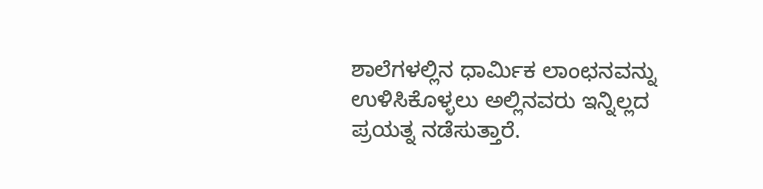ಶಾಲೆಗಳಲ್ಲಿನ ಧಾರ್ಮಿಕ ಲಾಂಛನವನ್ನು ಉಳಿಸಿಕೊಳ್ಳಲು ಅಲ್ಲಿನವರು ಇನ್ನಿಲ್ಲದ ಪ್ರಯತ್ನ ನಡೆಸುತ್ತಾರೆ.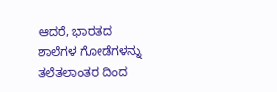ಆದರೆ, ಭಾರತದ ಶಾಲೆಗಳ ಗೋಡೆಗಳನ್ನು ತಲೆತಲಾಂತರ ದಿಂದ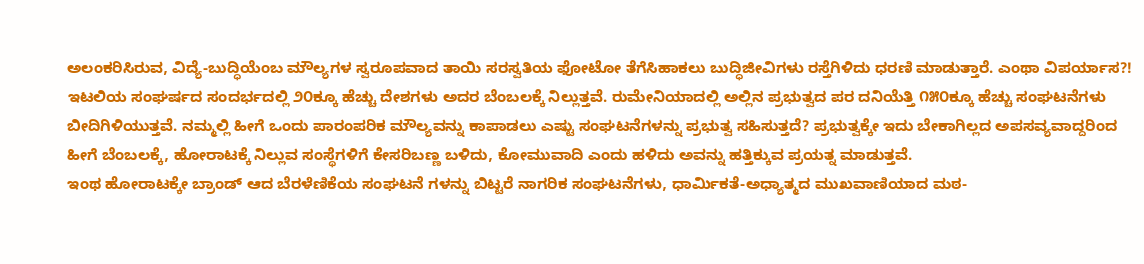ಅಲಂಕರಿಸಿರುವ, ವಿದ್ಯೆ-ಬುದ್ಧಿಯೆಂಬ ಮೌಲ್ಯಗಳ ಸ್ವರೂಪವಾದ ತಾಯಿ ಸರಸ್ವತಿಯ ಫೋಟೋ ತೆಗೆಸಿಹಾಕಲು ಬುದ್ಧಿಜೀವಿಗಳು ರಸ್ತೆಗಿಳಿದು ಧರಣಿ ಮಾಡುತ್ತಾರೆ. ಎಂಥಾ ವಿಪರ್ಯಾಸ?!
ಇಟಲಿಯ ಸಂಘರ್ಷದ ಸಂದರ್ಭದಲ್ಲಿ ೨೦ಕ್ಕೂ ಹೆಚ್ಚು ದೇಶಗಳು ಅದರ ಬೆಂಬಲಕ್ಕೆ ನಿಲ್ಲುತ್ತವೆ. ರುಮೇನಿಯಾದಲ್ಲಿ ಅಲ್ಲಿನ ಪ್ರಭುತ್ವದ ಪರ ದನಿಯೆತ್ತಿ ೧೫೦ಕ್ಕೂ ಹೆಚ್ಚು ಸಂಘಟನೆಗಳು ಬೀದಿಗಿಳಿಯುತ್ತವೆ. ನಮ್ಮಲ್ಲಿ ಹೀಗೆ ಒಂದು ಪಾರಂಪರಿಕ ಮೌಲ್ಯವನ್ನು ಕಾಪಾಡಲು ಎಷ್ಟು ಸಂಘಟನೆಗಳನ್ನು ಪ್ರಭುತ್ವ ಸಹಿಸುತ್ತದೆ? ಪ್ರಭುತ್ವಕ್ಕೇ ಇದು ಬೇಕಾಗಿಲ್ಲದ ಅಪಸವ್ಯವಾದ್ದರಿಂದ ಹೀಗೆ ಬೆಂಬಲಕ್ಕೆ, ಹೋರಾಟಕ್ಕೆ ನಿಲ್ಲುವ ಸಂಸ್ಥೆಗಳಿಗೆ ಕೇಸರಿಬಣ್ಣ ಬಳಿದು, ಕೋಮುವಾದಿ ಎಂದು ಹಳಿದು ಅವನ್ನು ಹತ್ತಿಕ್ಕುವ ಪ್ರಯತ್ನ ಮಾಡುತ್ತವೆ.
ಇಂಥ ಹೋರಾಟಕ್ಕೇ ಬ್ರಾಂಡ್ ಆದ ಬೆರಳೆಣಿಕೆಯ ಸಂಘಟನೆ ಗಳನ್ನು ಬಿಟ್ಟರೆ ನಾಗರಿಕ ಸಂಘಟನೆಗಳು, ಧಾರ್ಮಿಕತೆ-ಅಧ್ಯಾತ್ಮದ ಮುಖವಾಣಿಯಾದ ಮಠ-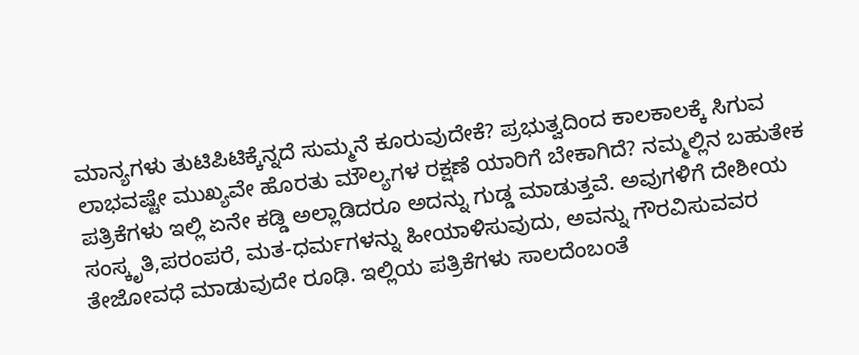ಮಾನ್ಯಗಳು ತುಟಿಪಿಟಿಕ್ಕೆನ್ನದೆ ಸುಮ್ಮನೆ ಕೂರುವುದೇಕೆ? ಪ್ರಭುತ್ವದಿಂದ ಕಾಲಕಾಲಕ್ಕೆ ಸಿಗುವ ಲಾಭವಷ್ಟೇ ಮುಖ್ಯವೇ ಹೊರತು ಮೌಲ್ಯಗಳ ರಕ್ಷಣೆ ಯಾರಿಗೆ ಬೇಕಾಗಿದೆ? ನಮ್ಮಲ್ಲಿನ ಬಹುತೇಕ ಪತ್ರಿಕೆಗಳು ಇಲ್ಲಿ ಏನೇ ಕಡ್ಡಿ ಅಲ್ಲಾಡಿದರೂ ಅದನ್ನು ಗುಡ್ಡ ಮಾಡುತ್ತವೆ. ಅವುಗಳಿಗೆ ದೇಶೀಯ ಸಂಸ್ಕೃತಿ,ಪರಂಪರೆ, ಮತ-ಧರ್ಮಗಳನ್ನು ಹೀಯಾಳಿಸುವುದು, ಅವನ್ನು ಗೌರವಿಸುವವರ ತೇಜೋವಧೆ ಮಾಡುವುದೇ ರೂಢಿ. ಇಲ್ಲಿಯ ಪತ್ರಿಕೆಗಳು ಸಾಲದೆಂಬಂತೆ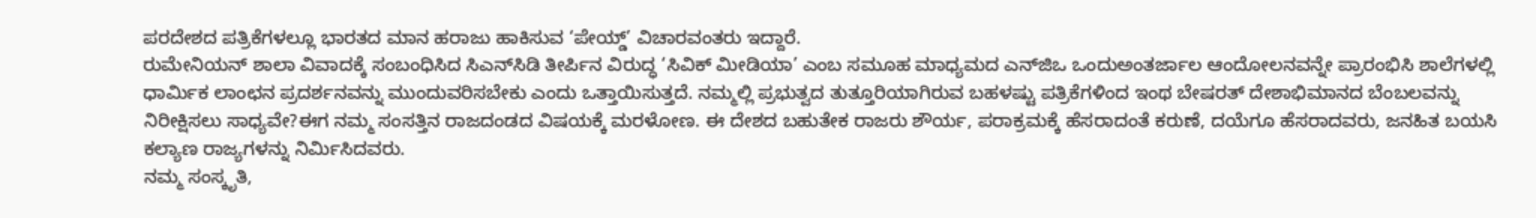ಪರದೇಶದ ಪತ್ರಿಕೆಗಳಲ್ಲೂ ಭಾರತದ ಮಾನ ಹರಾಜು ಹಾಕಿಸುವ ‘ಪೇಯ್ಡ್’ ವಿಚಾರವಂತರು ಇದ್ದಾರೆ.
ರುಮೇನಿಯನ್ ಶಾಲಾ ವಿವಾದಕ್ಕೆ ಸಂಬಂಧಿಸಿದ ಸಿಎನ್‌ಸಿಡಿ ತೀರ್ಪಿನ ವಿರುದ್ಧ ‘ಸಿವಿಕ್ ಮೀಡಿಯಾ’ ಎಂಬ ಸಮೂಹ ಮಾಧ್ಯಮದ ಎನ್‌ಜಿಒ ಒಂದುಅಂತರ್ಜಾಲ ಆಂದೋಲನವನ್ನೇ ಪ್ರಾರಂಭಿಸಿ ಶಾಲೆಗಳಲ್ಲಿ ಧಾರ್ಮಿಕ ಲಾಂಛನ ಪ್ರದರ್ಶನವನ್ನು ಮುಂದುವರಿಸಬೇಕು ಎಂದು ಒತ್ತಾಯಿಸುತ್ತದೆ. ನಮ್ಮಲ್ಲಿ ಪ್ರಭುತ್ವದ ತುತ್ತೂರಿಯಾಗಿರುವ ಬಹಳಷ್ಟು ಪತ್ರಿಕೆಗಳಿಂದ ಇಂಥ ಬೇಷರತ್ ದೇಶಾಭಿಮಾನದ ಬೆಂಬಲವನ್ನು ನಿರೀಕ್ಷಿಸಲು ಸಾಧ್ಯವೇ?ಈಗ ನಮ್ಮ ಸಂಸತ್ತಿನ ರಾಜದಂಡದ ವಿಷಯಕ್ಕೆ ಮರಳೋಣ. ಈ ದೇಶದ ಬಹುತೇಕ ರಾಜರು ಶೌರ್ಯ, ಪರಾಕ್ರಮಕ್ಕೆ ಹೆಸರಾದಂತೆ ಕರುಣೆ, ದಯೆಗೂ ಹೆಸರಾದವರು, ಜನಹಿತ ಬಯಸಿ ಕಲ್ಯಾಣ ರಾಜ್ಯಗಳನ್ನು ನಿರ್ಮಿಸಿದವರು.
ನಮ್ಮ ಸಂಸ್ಕೃತಿ,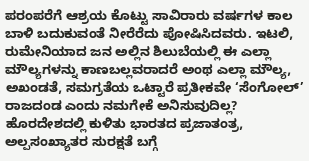ಪರಂಪರೆಗೆ ಆಶ್ರಯ ಕೊಟ್ಟು ಸಾವಿರಾರು ವರ್ಷಗಳ ಕಾಲ ಬಾಳಿ ಬದುಕುವಂತೆ ನೀರೆರೆದು ಪೋಷಿಸಿದವರು. ಇಟಲಿ, ರುಮೇನಿಯಾದ ಜನ ಅಲ್ಲಿನ ಶಿಲುಬೆಯಲ್ಲಿ ಈ ಎಲ್ಲಾ ಮೌಲ್ಯಗಳನ್ನು ಕಾಣಬಲ್ಲವರಾದರೆ ಅಂಥ ಎಲ್ಲಾ ಮೌಲ್ಯ, ಅಖಂಡತೆ, ಸಮಗ್ರತೆಯ ಒಟ್ಟಾರೆ ಪ್ರತೀಕವೇ ‘ಸೆಂಗೋಲ್’ ರಾಜದಂಡ ಎಂದು ನಮಗೇಕೆ ಅನಿಸುವುದಿಲ್ಲ? ಹೊರದೇಶದಲ್ಲಿ ಕುಳಿತು ಭಾರತದ ಪ್ರಜಾತಂತ್ರ, ಅಲ್ಪಸಂಖ್ಯಾತರ ಸುರಕ್ಷತೆ ಬಗ್ಗೆ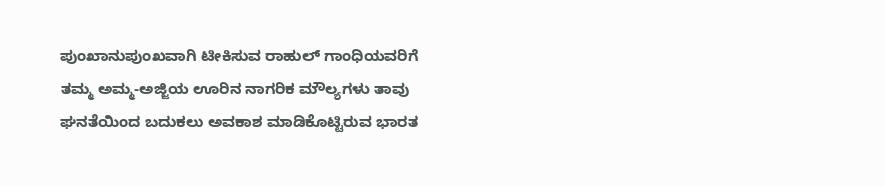ಪುಂಖಾನುಪುಂಖವಾಗಿ ಟೀಕಿಸುವ ರಾಹುಲ್ ಗಾಂಧಿಯವರಿಗೆ ತಮ್ಮ ಅಮ್ಮ-ಅಜ್ಜಿಯ ಊರಿನ ನಾಗರಿಕ ಮೌಲ್ಯಗಳು ತಾವು ಘನತೆಯಿಂದ ಬದುಕಲು ಅವಕಾಶ ಮಾಡಿಕೊಟ್ಟಿರುವ ಭಾರತ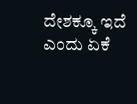ದೇಶಕ್ಕೂ ಇದೆ ಎಂದು ಏಕೆ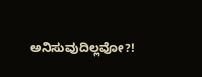ಅನಿಸುವುದಿಲ್ಲವೋ?!